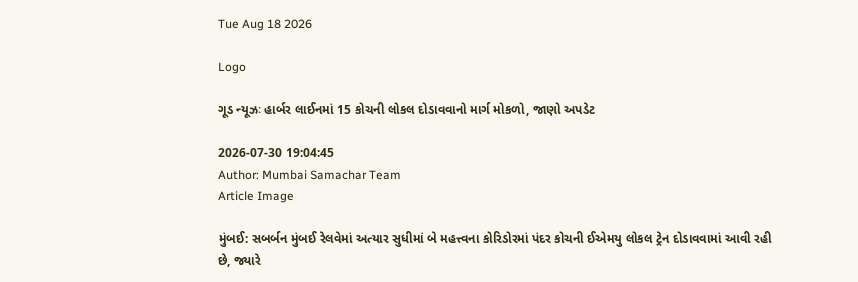Tue Aug 18 2026

Logo

ગૂડ ન્યૂઝઃ હાર્બર લાઈનમાં 15 કોચની લોકલ દોડાવવાનો માર્ગ મોકળો, જાણો અપડેટ

2026-07-30 19:04:45
Author: Mumbai Samachar Team
Article Image

મુંબઈ: સબર્બન મુંબઈ રેલવેમાં અત્યાર સુધીમાં બે મહત્ત્વના કોરિડોરમાં પંદર કોચની ઈએમયુ લોકલ ટ્રેન દોડાવવામાં આવી રહી છે, જ્યારે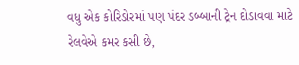વધુ એક કોરિડોરમાં પણ પંદર ડબ્બાની ટ્રેન દોડાવવા માટે રેલવેએ કમર કસી છે,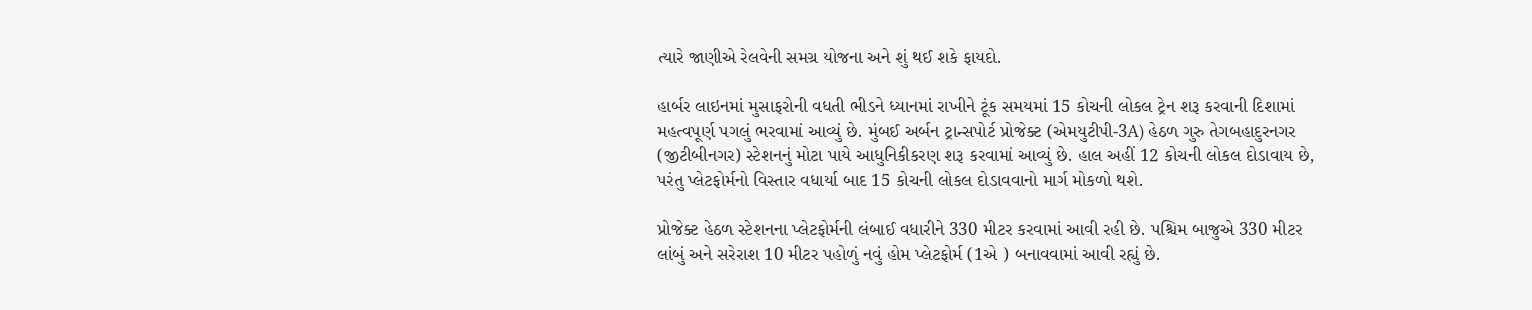ત્યારે જાણીએ રેલવેની સમગ્ર યોજના અને શું થઈ શકે ફાયદો.

હાર્બર લાઇનમાં મુસાફરોની વધતી ભીડને ધ્યાનમાં રાખીને ટૂંક સમયમાં 15 કોચની લોકલ ટ્રેન શરૂ કરવાની દિશામાં મહત્વપૂર્ણ પગલું ભરવામાં આવ્યું છે. મુંબઈ અર્બન ટ્રાન્સપોર્ટ પ્રોજેક્ટ (એમયુટીપી-3A) હેઠળ ગુરુ તેગબહાદુરનગર (જીટીબીનગર) સ્ટેશનનું મોટા પાયે આધુનિકીકરણ શરૂ કરવામાં આવ્યું છે. હાલ અહીં 12 કોચની લોકલ દોડાવાય છે, પરંતુ પ્લેટફોર્મનો વિસ્તાર વધાર્યા બાદ 15 કોચની લોકલ દોડાવવાનો માર્ગ મોકળો થશે.

પ્રોજેક્ટ હેઠળ સ્ટેશનના પ્લેટફોર્મની લંબાઈ વધારીને 330 મીટર કરવામાં આવી રહી છે. પશ્ચિમ બાજુએ 330 મીટર લાંબું અને સરેરાશ 10 મીટર પહોળું નવું હોમ પ્લેટફોર્મ (1એ ) બનાવવામાં આવી રહ્યું છે.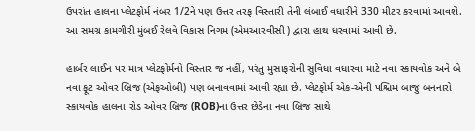ઉપરાંત હાલના પ્લેટફોર્મ નંબર 1/2ને પણ ઉત્તર તરફ વિસ્તારી તેની લંબાઈ વધારીને 330 મીટર કરવામાં આવશે. આ સમગ્ર કામગીરી મુંબઈ રેલવે વિકાસ નિગમ (એમઆરવીસી ) દ્વારા હાથ ધરવામાં આવી છે.

હાર્બર લાઈન પર માત્ર પ્લેટફોર્મનો વિસ્તાર જ નહીં, પરંતુ મુસાફરોની સુવિધા વધારવા માટે નવા સ્કાયવોક અને બે નવા ફૂટ ઓવર બ્રિજ (એફઓબી) પણ બનાવવામાં આવી રહ્યા છે. પ્લેટફોર્મ એક-એની પશ્ચિમ બાજુ બનનારો સ્કાયવોક હાલના રોડ ઓવર બ્રિજ (ROB)ના ઉત્તર છેડેના નવા બ્રિજ સાથે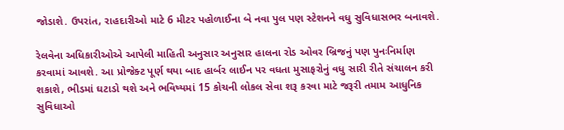જોડાશે. ઉપરાંત, રાહદારીઓ માટે 6 મીટર પહોળાઈના બે નવા પુલ પણ સ્ટેશનને વધુ સુવિધાસભર બનાવશે.

રેલવેના અધિકારીઓએ આપેલી માહિતી અનુસાર અનુસાર હાલના રોડ ઓવર બ્રિજનું પણ પુનઃનિર્માણ કરવામાં આવશે. આ પ્રોજેક્ટ પૂર્ણ થયા બાદ હાર્બર લાઈન પર વધતા મુસાફરોનું વધુ સારી રીતે સંચાલન કરી શકાશે, ભીડમાં ઘટાડો થશે અને ભવિષ્યમાં 15 કોચની લોકલ સેવા શરૂ કરવા માટે જરૂરી તમામ આધુનિક સુવિધાઓ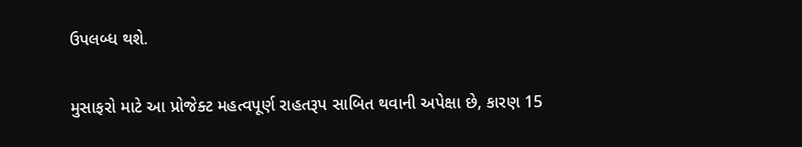ઉપલબ્ધ થશે.

મુસાફરો માટે આ પ્રોજેક્ટ મહત્વપૂર્ણ રાહતરૂપ સાબિત થવાની અપેક્ષા છે, કારણ 15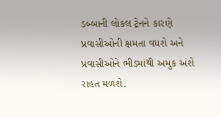ડબ્બાની લોકલ ટ્રેનને કારણે પ્રવાસીઓની ક્ષમતા વધશે અને પ્રવાસીઓને ભીડમાંથી અમુક અંશે રાહત મળશે.